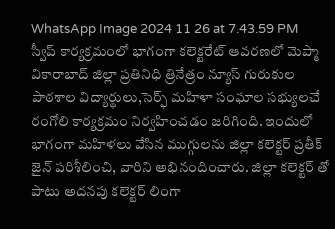WhatsApp Image 2024 11 26 at 7.43.59 PM
స్వీప్ కార్యక్రమంలో భాగంగా కలెక్టరేట్ ఆవరణలో మెప్మా
వికారాబాద్ జిల్లా ప్రతినిధి త్రినేత్రం న్యూస్ గురుకుల పాఠశాల విద్యార్థులు,సెర్ఫ్ మహిళా సంఘాల సభ్యులచే రంగోలి కార్యక్రమం నిర్వహించడం జరిగింది. ఇందులో భాగంగా మహిళలు వేసిన ముగ్గులను జిల్లా కలెక్టర్ ప్రతీక్ జైన్ పరిశీలించి, వారిని అభినందించారు. జిల్లా కలెక్టర్ తో పాటు అదనపు కలెక్టర్ లింగా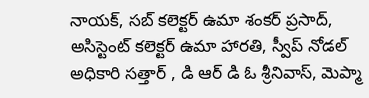నాయక్, సబ్ కలెక్టర్ ఉమా శంకర్ ప్రసాద్, అసిస్టెంట్ కలెక్టర్ ఉమా హారతి, స్వీప్ నోడల్ అధికారి సత్తార్ , డి ఆర్ డి ఓ శ్రీనివాస్, మెప్మా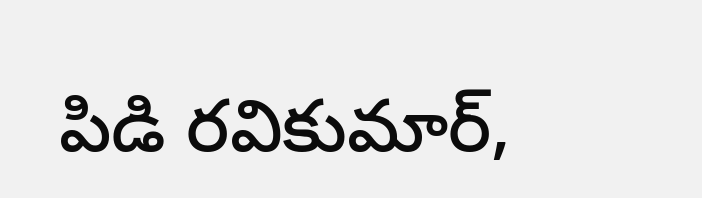పిడి రవికుమార్,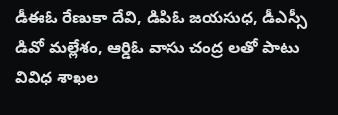డీఈఓ రేణుకా దేవి, డిపిఓ జయసుధ, డీఎస్సీ డివో మల్లేశం, ఆర్డిఓ వాసు చంద్ర లతో పాటు వివిధ శాఖల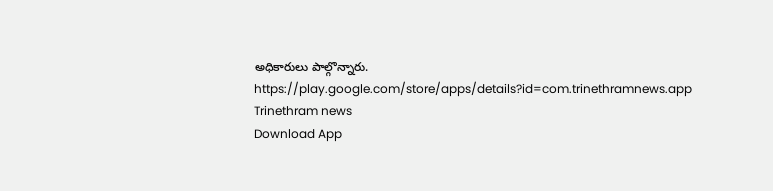అధికారులు పాల్గొన్నారు.
https://play.google.com/store/apps/details?id=com.trinethramnews.app
Trinethram news
Download App